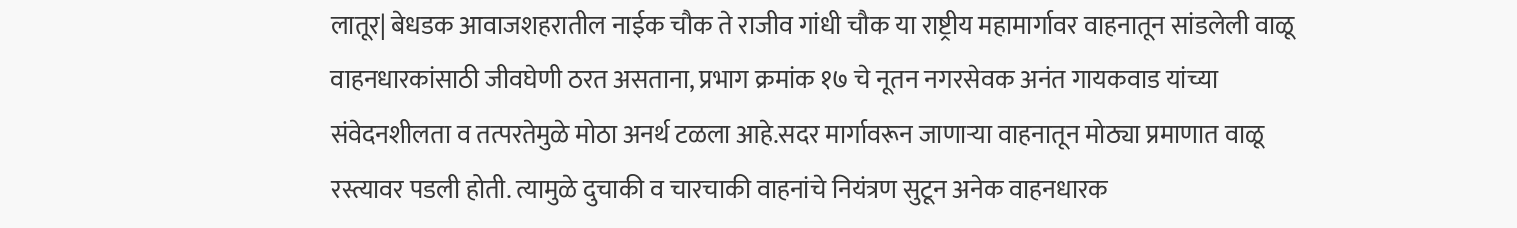लातूर| बेधडक आवाजशहरातील नाईक चौक ते राजीव गांधी चौक या राष्ट्रीय महामार्गावर वाहनातून सांडलेली वाळू वाहनधारकांसाठी जीवघेणी ठरत असताना, प्रभाग क्रमांक १७ चे नूतन नगरसेवक अनंत गायकवाड यांच्या संवेदनशीलता व तत्परतेमुळे मोठा अनर्थ टळला आहे.सदर मार्गावरून जाणाऱ्या वाहनातून मोठ्या प्रमाणात वाळू रस्त्यावर पडली होती. त्यामुळे दुचाकी व चारचाकी वाहनांचे नियंत्रण सुटून अनेक वाहनधारक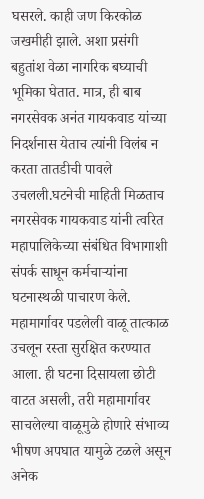घसरले. काही जण किरकोळ जखमीही झाले. अशा प्रसंगी बहुतांश वेळा नागरिक बघ्याची भूमिका घेतात. मात्र, ही बाब नगरसेवक अनंत गायकवाड यांच्या निदर्शनास येताच त्यांनी विलंब न करता तातडीची पावले उचलली.घटनेची माहिती मिळताच नगरसेवक गायकवाड यांनी त्वरित महापालिकेच्या संबंधित विभागाशी संपर्क साधून कर्मचाऱ्यांना घटनास्थळी पाचारण केले. महामार्गावर पडलेली वाळू तात्काळ उचलून रस्ता सुरक्षित करण्यात आला. ही घटना दिसायला छोटी वाटत असली, तरी महामार्गावर साचलेल्या वाळूमुळे होणारे संभाव्य भीषण अपघात यामुळे टळले असून अनेक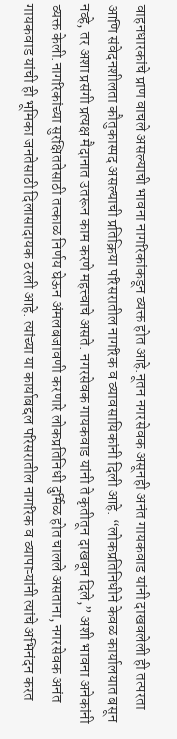वाहनधारकांचे प्राण वाचले असल्याची भावना नागरिकांकडून व्यक्त होत आहे.नूतन नगरसेवक असूनही अनंत गायकवाड यांनी दाखवलेली ही तत्परता आणि संवेदनशीलता कौतुकास्पद असल्याची प्रतिक्रिया परिसरातील नागरिक व व्यावसायिकांनी दिली आहे. “लोकप्रतिनिधीने केवळ कार्यालयात बसून नव्हे, तर अशा प्रसंगी प्रत्यक्ष मैदानात उतरून काम करणे महत्त्वाचे असते. नगरसेवक गायकवाड यांनी ते कृतीतून दाखवून दिले,” अशी भावना अनेकांनी व्यक्त केली.नागरिकांच्या सुरक्षिततेसाठी तत्काळ निर्णय घेऊन अंमलबजावणी करणारे लोकप्रतिनिधी दुर्मिळ होत चालले असताना, नगरसेवक अनंत गायकवाड यांची ही भूमिका जनतेसाठी दिलासादायक ठरली आहे. त्यांच्या या कार्याबद्दल परिसरातील नागरिक व व्यापाऱ्यांनी त्यांचे अभिनंदन करत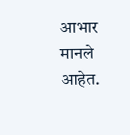आभार मानले आहेत.